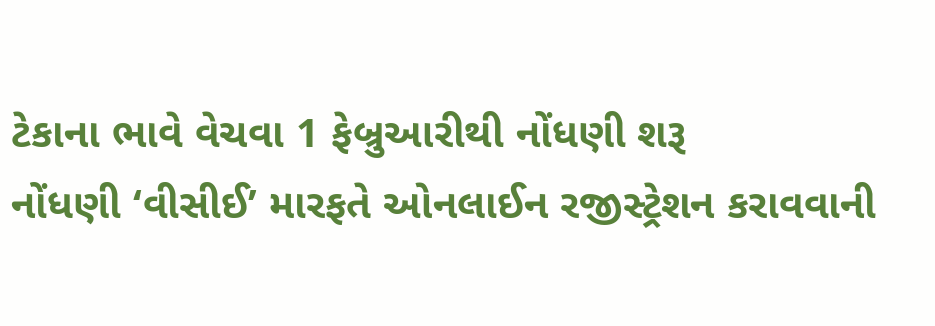ટેકાના ભાવે વેચવા 1 ફેબ્રુઆરીથી નોંધણી શરૂ
નોંધણી ‘વીસીઈ’ મારફતે ઓનલાઈન રજીસ્ટ્રેશન કરાવવાની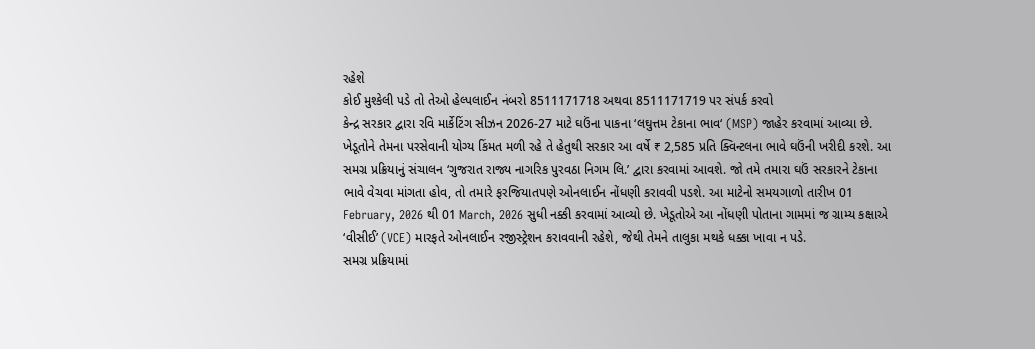રહેશે
કોઈ મુશ્કેલી પડે તો તેઓ હેલ્પલાઈન નંબરો 8511171718 અથવા 8511171719 પર સંપર્ક કરવો
કેન્દ્ર સરકાર દ્વારા રવિ માર્કેટિંગ સીઝન 2026-27 માટે ઘઉંના પાકના ‘લઘુત્તમ ટેકાના ભાવ‘ (MSP) જાહેર કરવામાં આવ્યા છે. ખેડૂતોને તેમના પરસેવાની યોગ્ય કિંમત મળી રહે તે હેતુથી સરકાર આ વર્ષે ₹ 2,585 પ્રતિ ક્વિન્ટલના ભાવે ઘઉંની ખરીદી કરશે. આ સમગ્ર પ્રક્રિયાનું સંચાલન ‘ગુજરાત રાજ્ય નાગરિક પુરવઠા નિગમ લિ.’ દ્વારા કરવામાં આવશે. જો તમે તમારા ઘઉં સરકારને ટેકાના ભાવે વેચવા માંગતા હોવ, તો તમારે ફરજિયાતપણે ઓનલાઈન નોંધણી કરાવવી પડશે. આ માટેનો સમયગાળો તારીખ 01 February, 2026 થી 01 March, 2026 સુધી નક્કી કરવામાં આવ્યો છે. ખેડૂતોએ આ નોંધણી પોતાના ગામમાં જ ગ્રામ્ય કક્ષાએ ‘વીસીઈ’ (VCE) મારફતે ઓનલાઈન રજીસ્ટ્રેશન કરાવવાની રહેશે, જેથી તેમને તાલુકા મથકે ધક્કા ખાવા ન પડે.
સમગ્ર પ્રક્રિયામાં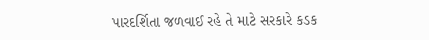પારદર્શિતા જળવાઈ રહે તે માટે સરકારે કડક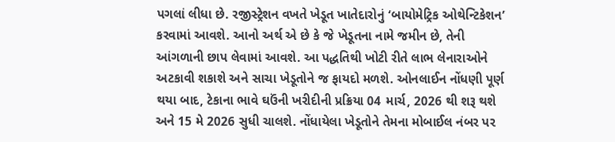પગલાં લીધા છે. રજીસ્ટ્રેશન વખતે ખેડૂત ખાતેદારોનું ‘બાયોમેટ્રિક ઓથેન્ટિકેશન’ કરવામાં આવશે. આનો અર્થ એ છે કે જે ખેડૂતના નામે જમીન છે, તેની આંગળાની છાપ લેવામાં આવશે. આ પદ્ધતિથી ખોટી રીતે લાભ લેનારાઓને અટકાવી શકાશે અને સાચા ખેડૂતોને જ ફાયદો મળશે. ઓનલાઈન નોંધણી પૂર્ણ થયા બાદ, ટેકાના ભાવે ઘઉંની ખરીદીની પ્રક્રિયા 04 માર્ચ, 2026 થી શરૂ થશે અને 15 મે 2026 સુધી ચાલશે. નોંધાયેલા ખેડૂતોને તેમના મોબાઈલ નંબર પર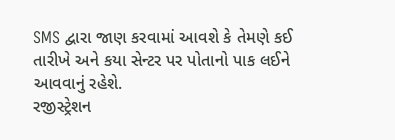SMS દ્વારા જાણ કરવામાં આવશે કે તેમણે કઈ તારીખે અને કયા સેન્ટર પર પોતાનો પાક લઈને આવવાનું રહેશે.
રજીસ્ટ્રેશન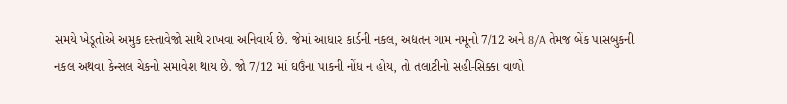સમયે ખેડૂતોએ અમુક દસ્તાવેજો સાથે રાખવા અનિવાર્ય છે. જેમાં આધાર કાર્ડની નકલ, અદ્યતન ગામ નમૂનો 7/12 અને 8/A તેમજ બેંક પાસબુકની નકલ અથવા કેન્સલ ચેકનો સમાવેશ થાય છે. જો 7/12 માં ઘઉંના પાકની નોંધ ન હોય, તો તલાટીનો સહી-સિક્કા વાળો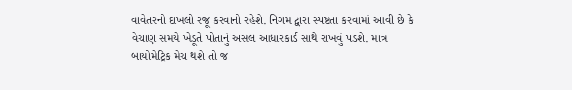વાવેતરનો દાખલો રજૂ કરવાનો રહેશે. નિગમ દ્વારા સ્પષ્ટતા કરવામાં આવી છે કે વેચાણ સમયે ખેડૂતે પોતાનું અસલ આધારકાર્ડ સાથે રાખવું પડશે. માત્ર બાયોમેટ્રિક મેચ થશે તો જ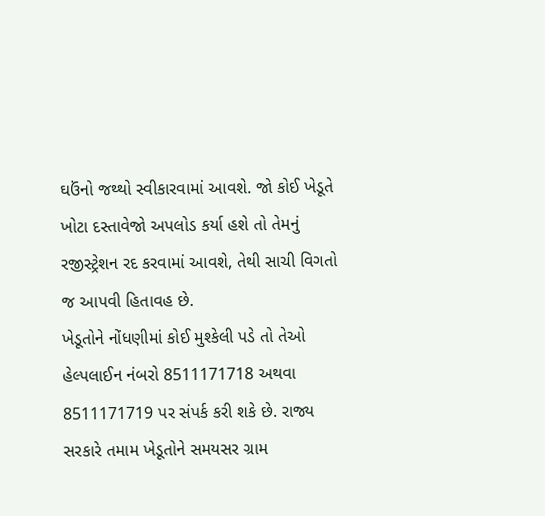ઘઉંનો જથ્થો સ્વીકારવામાં આવશે. જો કોઈ ખેડૂતે ખોટા દસ્તાવેજો અપલોડ કર્યા હશે તો તેમનું રજીસ્ટ્રેશન રદ કરવામાં આવશે, તેથી સાચી વિગતો જ આપવી હિતાવહ છે.
ખેડૂતોને નોંધણીમાં કોઈ મુશ્કેલી પડે તો તેઓ હેલ્પલાઈન નંબરો 8511171718 અથવા 8511171719 પર સંપર્ક કરી શકે છે. રાજ્ય સરકારે તમામ ખેડૂતોને સમયસર ગ્રામ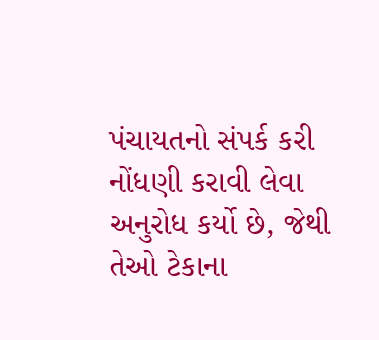પંચાયતનો સંપર્ક કરી નોંધણી કરાવી લેવા અનુરોધ કર્યો છે, જેથી તેઓ ટેકાના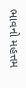ભાવનો મહત્તમ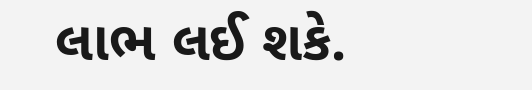લાભ લઈ શકે.